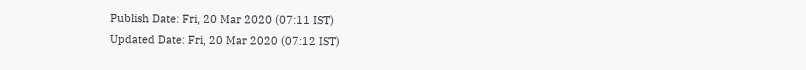Publish Date: Fri, 20 Mar 2020 (07:11 IST)
Updated Date: Fri, 20 Mar 2020 (07:12 IST)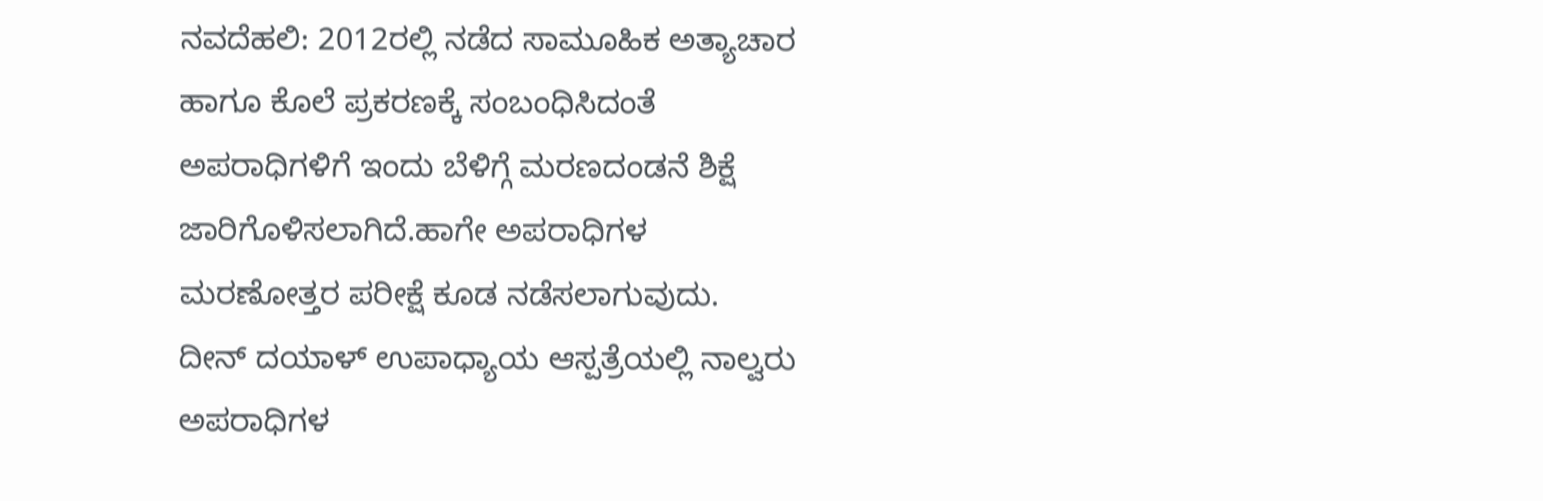ನವದೆಹಲಿ: 2012ರಲ್ಲಿ ನಡೆದ ಸಾಮೂಹಿಕ ಅತ್ಯಾಚಾರ ಹಾಗೂ ಕೊಲೆ ಪ್ರಕರಣಕ್ಕೆ ಸಂಬಂಧಿಸಿದಂತೆ ಅಪರಾಧಿಗಳಿಗೆ ಇಂದು ಬೆಳಿಗ್ಗೆ ಮರಣದಂಡನೆ ಶಿಕ್ಷೆ ಜಾರಿಗೊಳಿಸಲಾಗಿದೆ.ಹಾಗೇ ಅಪರಾಧಿಗಳ ಮರಣೋತ್ತರ ಪರೀಕ್ಷೆ ಕೂಡ ನಡೆಸಲಾಗುವುದು.
ದೀನ್ ದಯಾಳ್ ಉಪಾಧ್ಯಾಯ ಆಸ್ಪತ್ರೆಯಲ್ಲಿ ನಾಲ್ವರು ಅಪರಾಧಿಗಳ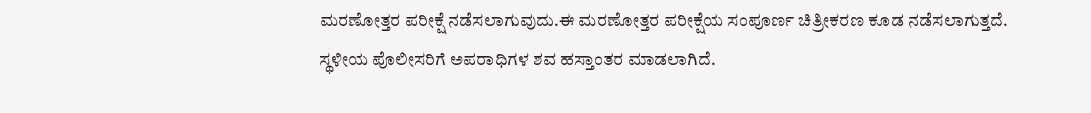ಮರಣೋತ್ತರ ಪರೀಕ್ಷೆ ನಡೆಸಲಾಗುವುದು.ಈ ಮರಣೋತ್ತರ ಪರೀಕ್ಷೆಯ ಸಂಪೂರ್ಣ ಚಿತ್ರೀಕರಣ ಕೂಡ ನಡೆಸಲಾಗುತ್ತದೆ.
ಸ್ಥಳೀಯ ಪೊಲೀಸರಿಗೆ ಅಪರಾಧಿಗಳ ಶವ ಹಸ್ತಾಂತರ ಮಾಡಲಾಗಿದೆ.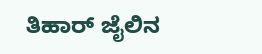ತಿಹಾರ್ ಜೈಲಿನ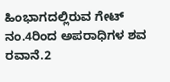ಹಿಂಭಾಗದಲ್ಲಿರುವ ಗೇಟ್ ನಂ.4ರಿಂದ ಅಪರಾಧಿಗಳ ಶವ ರವಾನೆ.2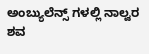ಅಂಬ್ಯುಲೆನ್ಸ್ ಗಳಲ್ಲಿ ನಾಲ್ವರ ಶವ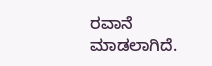ರವಾನೆ ಮಾಡಲಾಗಿದೆ.